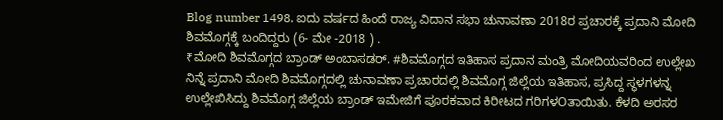Blog number 1498. ಐದು ವರ್ಷದ ಹಿಂದೆ ರಾಜ್ಯ ವಿದಾನ ಸಭಾ ಚುನಾವಣಾ 2018ರ ಪ್ರಚಾರಕ್ಕೆ ಪ್ರದಾನಿ ಮೋದಿ ಶಿವಮೊಗ್ಗಕ್ಕೆ ಬಂದಿದ್ದರು (6- ಮೇ -2018 ) .
₹ಮೋದಿ ಶಿವಮೊಗ್ಗದ ಬ್ರಾಂಡ್ ಅಂಬಾಸಡರ್. #ಶಿವಮೊಗ್ಗದ ಇತಿಹಾಸ ಪ್ರದಾನ ಮಂತ್ರಿ ಮೋದಿಯವರಿಂದ ಉಲ್ಲೇಖ ನಿನ್ನೆ ಪ್ರದಾನಿ ಮೋದಿ ಶಿವಮೊಗ್ಗದಲ್ಲಿ ಚುನಾವಣಾ ಪ್ರಚಾರದಲ್ಲಿ ಶಿವಮೊಗ್ಗ ಜಿಲ್ಲೆಯ ಇತಿಹಾಸ, ಪ್ರಸಿದ್ದ ಸ್ಥಳಗಳನ್ನ ಉಲ್ಲೇಖಿಸಿದ್ದು ಶಿವಮೊಗ್ಗ ಜಿಲ್ಲೆಯ ಬ್ರಾಂಡ್ ಇಮೇಜಿಗೆ ಪೂರಕವಾದ ಕಿರೀಟದ ಗರಿಗಳOತಾಯಿತು. ಕೆಳದಿ ಅರಸರ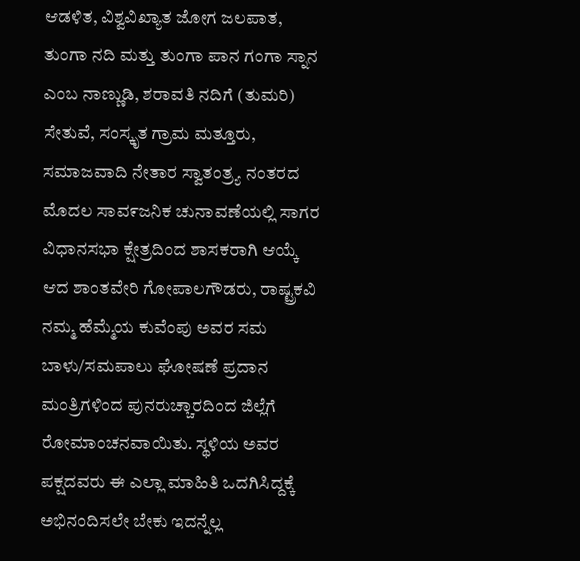ಆಡಳಿತ, ವಿಶ್ವವಿಖ್ಯಾತ ಜೋಗ ಜಲಪಾತ, ತುಂಗಾ ನದಿ ಮತ್ತು ತುಂಗಾ ಪಾನ ಗಂಗಾ ಸ್ನಾನ ಎಂಬ ನಾಣ್ಣುಡಿ, ಶರಾವತಿ ನದಿಗೆ (ತುಮರಿ) ಸೇತುವೆ, ಸಂಸ್ಕೃತ ಗ್ರಾಮ ಮತ್ತೂರು, ಸಮಾಜವಾದಿ ನೇತಾರ ಸ್ವಾತಂತ್ರ್ಯ ನಂತರದ ಮೊದಲ ಸಾವ೯ಜನಿಕ ಚುನಾವಣೆಯಲ್ಲಿ ಸಾಗರ ವಿಧಾನಸಭಾ ಕ್ಷೇತ್ರದಿಂದ ಶಾಸಕರಾಗಿ ಆಯ್ಕೆ ಆದ ಶಾಂತವೇರಿ ಗೋಪಾಲಗೌಡರು, ರಾಷ್ಟ್ರಕವಿ ನಮ್ಮ ಹೆಮ್ಮೆಯ ಕುವೆಂಪು ಅವರ ಸಮ ಬಾಳು/ಸಮಪಾಲು ಘೋಷಣೆ ಪ್ರದಾನ ಮಂತ್ರಿಗಳಿಂದ ಪುನರುಚ್ಚಾರದಿಂದ ಜಿಲ್ಲೆಗೆ ರೋಮಾಂಚನವಾಯಿತು. ಸ್ಥಳಿಯ ಅವರ ಪಕ್ಷದವರು ಈ ಎಲ್ಲಾ ಮಾಹಿತಿ ಒದಗಿಸಿದ್ದಕ್ಕೆ ಅಭಿನಂದಿಸಲೇ ಬೇಕು ಇದನ್ನೆಲ್ಲ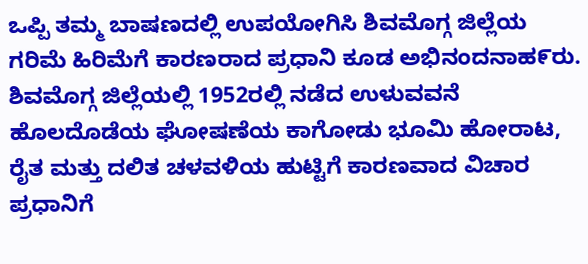ಒಪ್ಪಿ ತಮ್ಮ ಬಾಷಣದಲ್ಲಿ ಉಪಯೋಗಿಸಿ ಶಿವಮೊಗ್ಗ ಜಿಲ್ಲೆಯ ಗರಿಮೆ ಹಿರಿಮೆಗೆ ಕಾರಣರಾದ ಪ್ರಧಾನಿ ಕೂಡ ಅಭಿನಂದನಾಹ೯ರು. ಶಿವಮೊಗ್ಗ ಜಿಲ್ಲೆಯಲ್ಲಿ 1952ರಲ್ಲಿ ನಡೆದ ಉಳುವವನೆ ಹೊಲದೊಡೆಯ ಘೋಷಣೆಯ ಕಾಗೋಡು ಭೂಮಿ ಹೋರಾಟ, ರೈತ ಮತ್ತು ದಲಿತ ಚಳವಳಿಯ ಹುಟ್ಟಿಗೆ ಕಾರಣವಾದ ವಿಚಾರ ಪ್ರಧಾನಿಗೆ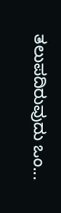ತಲುಪದಿರುವುದು ಒಂ...